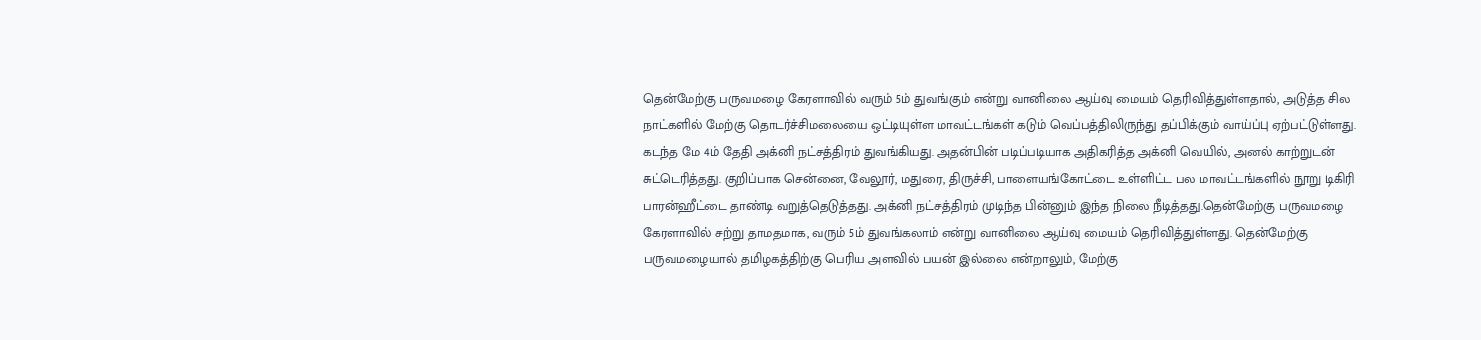தென்மேற்கு பருவமழை கேரளாவில் வரும் 5ம் துவங்கும் என்று வானிலை ஆய்வு மையம் தெரிவித்துள்ளதால், அடுத்த சில நாட்களில் மேற்கு தொடர்ச்சிமலையை ஒட்டியுள்ள மாவட்டங்கள் கடும் வெப்பத்திலிருந்து தப்பிக்கும் வாய்ப்பு ஏற்பட்டுள்ளது.
கடந்த மே 4ம் தேதி அக்னி நட்சத்திரம் துவங்கியது. அதன்பின் படிப்படியாக அதிகரித்த அக்னி வெயில், அனல் காற்றுடன் சுட்டெரித்தது. குறிப்பாக சென்னை, வேலூர், மதுரை, திருச்சி, பாளையங்கோட்டை உள்ளிட்ட பல மாவட்டங்களில் நூறு டிகிரி பாரன்ஹீட்டை தாண்டி வறுத்தெடுத்தது. அக்னி நட்சத்திரம் முடிந்த பின்னும் இந்த நிலை நீடித்தது.தென்மேற்கு பருவமழை கேரளாவில் சற்று தாமதமாக, வரும் 5ம் துவங்கலாம் என்று வானிலை ஆய்வு மையம் தெரிவித்துள்ளது. தென்மேற்கு பருவமழையால் தமிழகத்திற்கு பெரிய அளவில் பயன் இல்லை என்றாலும், மேற்கு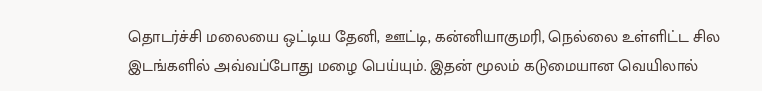தொடர்ச்சி மலையை ஒட்டிய தேனி, ஊட்டி, கன்னியாகுமரி, நெல்லை உள்ளிட்ட சில இடங்களில் அவ்வப்போது மழை பெய்யும். இதன் மூலம் கடுமையான வெயிலால்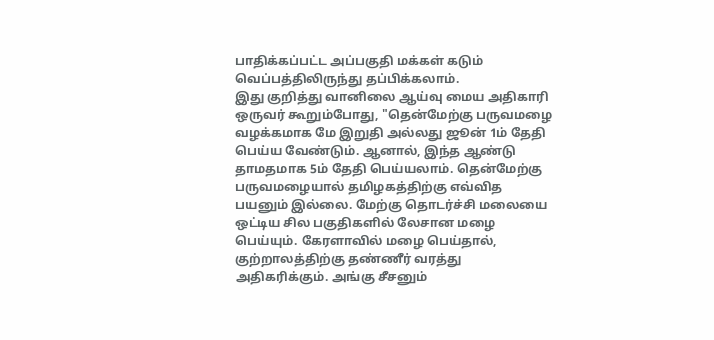பாதிக்கப்பட்ட அப்பகுதி மக்கள் கடும் வெப்பத்திலிருந்து தப்பிக்கலாம்.
இது குறித்து வானிலை ஆய்வு மைய அதிகாரி ஒருவர் கூறும்போது, "தென்மேற்கு பருவமழை வழக்கமாக மே இறுதி அல்லது ஜூன் 1ம் தேதி பெய்ய வேண்டும். ஆனால், இந்த ஆண்டு தாமதமாக 5ம் தேதி பெய்யலாம். தென்மேற்கு பருவமழையால் தமிழகத்திற்கு எவ்வித பயனும் இல்லை. மேற்கு தொடர்ச்சி மலையை ஒட்டிய சில பகுதிகளில் லேசான மழை பெய்யும். கேரளாவில் மழை பெய்தால், குற்றாலத்திற்கு தண்ணீர் வரத்து அதிகரிக்கும். அங்கு சீசனும்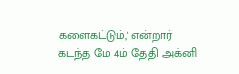களைகட்டும்,' என்றார்
கடந்த மே 4ம் தேதி அக்னி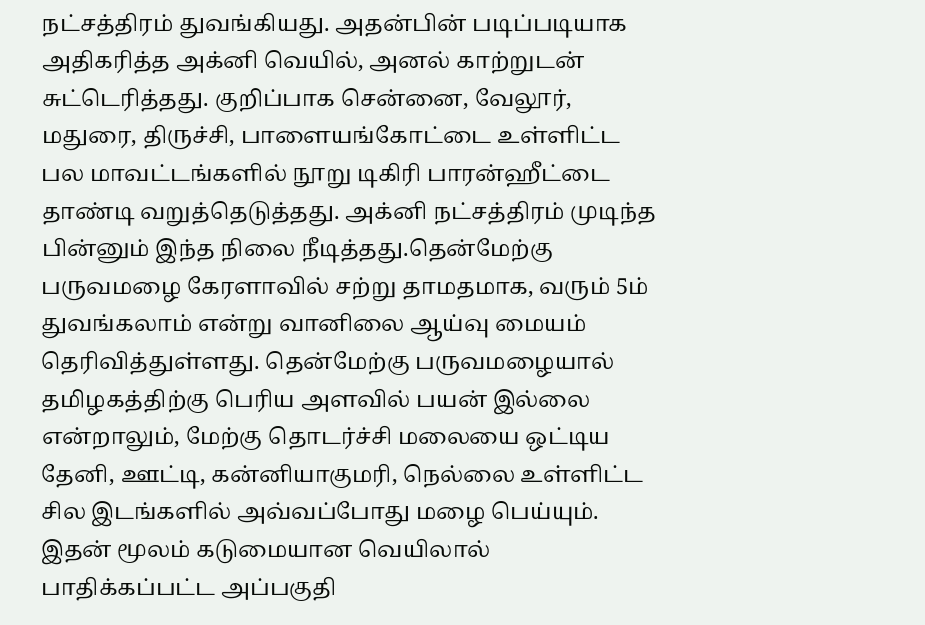நட்சத்திரம் துவங்கியது. அதன்பின் படிப்படியாக அதிகரித்த அக்னி வெயில், அனல் காற்றுடன் சுட்டெரித்தது. குறிப்பாக சென்னை, வேலூர், மதுரை, திருச்சி, பாளையங்கோட்டை உள்ளிட்ட பல மாவட்டங்களில் நூறு டிகிரி பாரன்ஹீட்டை தாண்டி வறுத்தெடுத்தது. அக்னி நட்சத்திரம் முடிந்த பின்னும் இந்த நிலை நீடித்தது.தென்மேற்கு பருவமழை கேரளாவில் சற்று தாமதமாக, வரும் 5ம் துவங்கலாம் என்று வானிலை ஆய்வு மையம் தெரிவித்துள்ளது. தென்மேற்கு பருவமழையால் தமிழகத்திற்கு பெரிய அளவில் பயன் இல்லை என்றாலும், மேற்கு தொடர்ச்சி மலையை ஒட்டிய தேனி, ஊட்டி, கன்னியாகுமரி, நெல்லை உள்ளிட்ட சில இடங்களில் அவ்வப்போது மழை பெய்யும். இதன் மூலம் கடுமையான வெயிலால் பாதிக்கப்பட்ட அப்பகுதி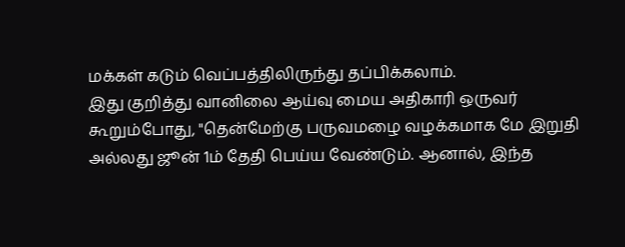மக்கள் கடும் வெப்பத்திலிருந்து தப்பிக்கலாம்.
இது குறித்து வானிலை ஆய்வு மைய அதிகாரி ஒருவர் கூறும்போது, "தென்மேற்கு பருவமழை வழக்கமாக மே இறுதி அல்லது ஜூன் 1ம் தேதி பெய்ய வேண்டும். ஆனால், இந்த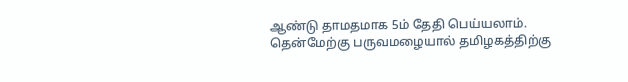ஆண்டு தாமதமாக 5ம் தேதி பெய்யலாம். தென்மேற்கு பருவமழையால் தமிழகத்திற்கு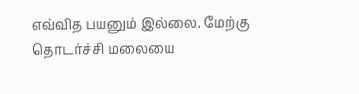எவ்வித பயனும் இல்லை. மேற்கு தொடர்ச்சி மலையை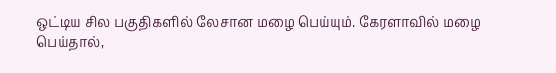ஒட்டிய சில பகுதிகளில் லேசான மழை பெய்யும். கேரளாவில் மழை பெய்தால்,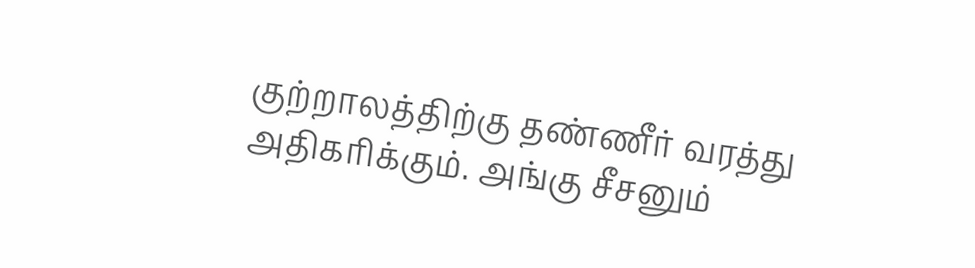குற்றாலத்திற்கு தண்ணீர் வரத்து அதிகரிக்கும். அங்கு சீசனும்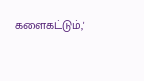களைகட்டும்,'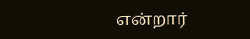என்றார்